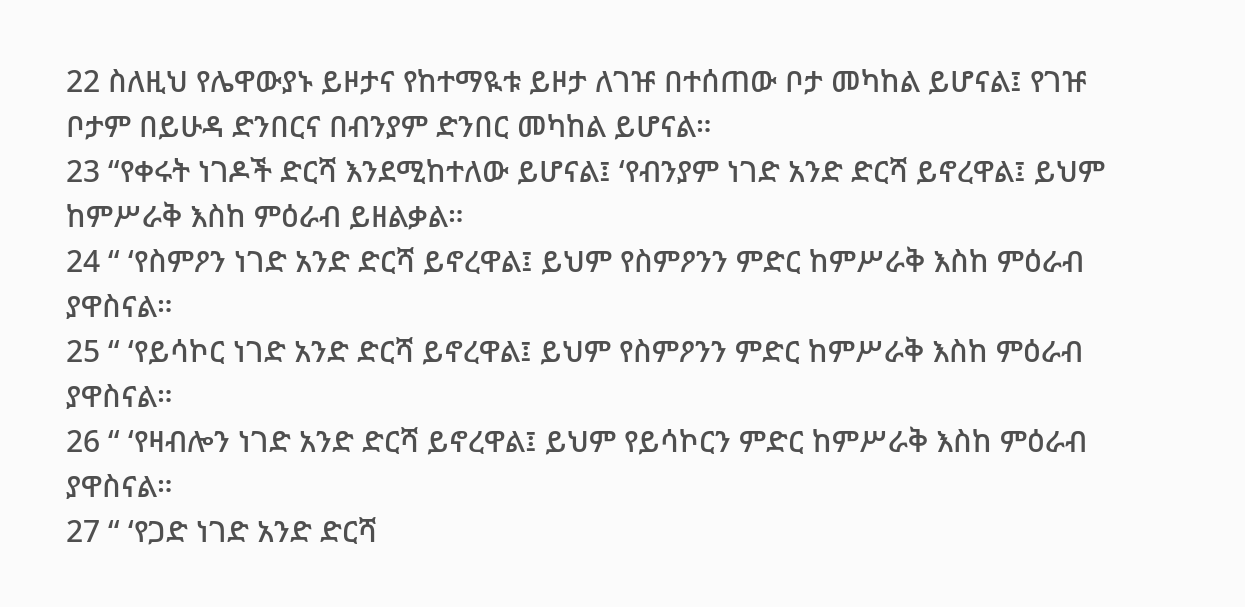22 ስለዚህ የሌዋውያኑ ይዞታና የከተማዪቱ ይዞታ ለገዡ በተሰጠው ቦታ መካከል ይሆናል፤ የገዡ ቦታም በይሁዳ ድንበርና በብንያም ድንበር መካከል ይሆናል።
23 “የቀሩት ነገዶች ድርሻ እንደሚከተለው ይሆናል፤ ‘የብንያም ነገድ አንድ ድርሻ ይኖረዋል፤ ይህም ከምሥራቅ እስከ ምዕራብ ይዘልቃል።
24 “ ‘የስምዖን ነገድ አንድ ድርሻ ይኖረዋል፤ ይህም የስምዖንን ምድር ከምሥራቅ እስከ ምዕራብ ያዋስናል።
25 “ ‘የይሳኮር ነገድ አንድ ድርሻ ይኖረዋል፤ ይህም የስምዖንን ምድር ከምሥራቅ እስከ ምዕራብ ያዋስናል።
26 “ ‘የዛብሎን ነገድ አንድ ድርሻ ይኖረዋል፤ ይህም የይሳኮርን ምድር ከምሥራቅ እስከ ምዕራብ ያዋስናል።
27 “ ‘የጋድ ነገድ አንድ ድርሻ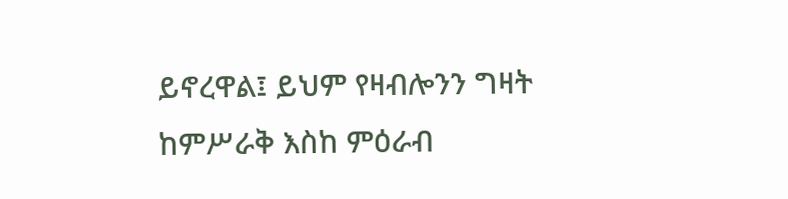ይኖረዋል፤ ይህም የዛብሎንን ግዛት ከምሥራቅ እስከ ምዕራብ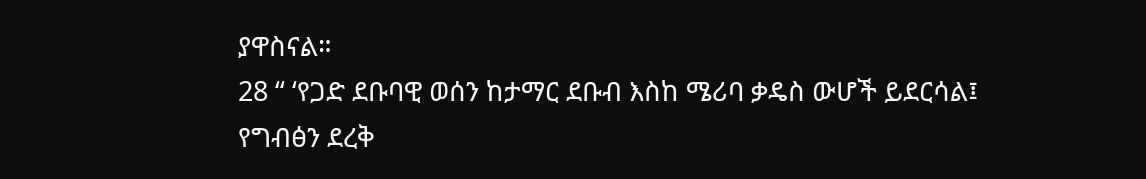ያዋስናል።
28 “ ‘የጋድ ደቡባዊ ወሰን ከታማር ደቡብ እስከ ሜሪባ ቃዴስ ውሆች ይደርሳል፤ የግብፅን ደረቅ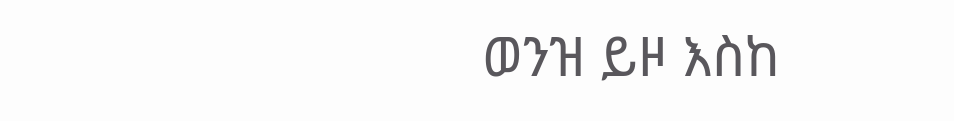ወንዝ ይዞ እስከ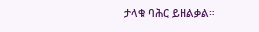ታላቁ ባሕር ይዘልቃል።